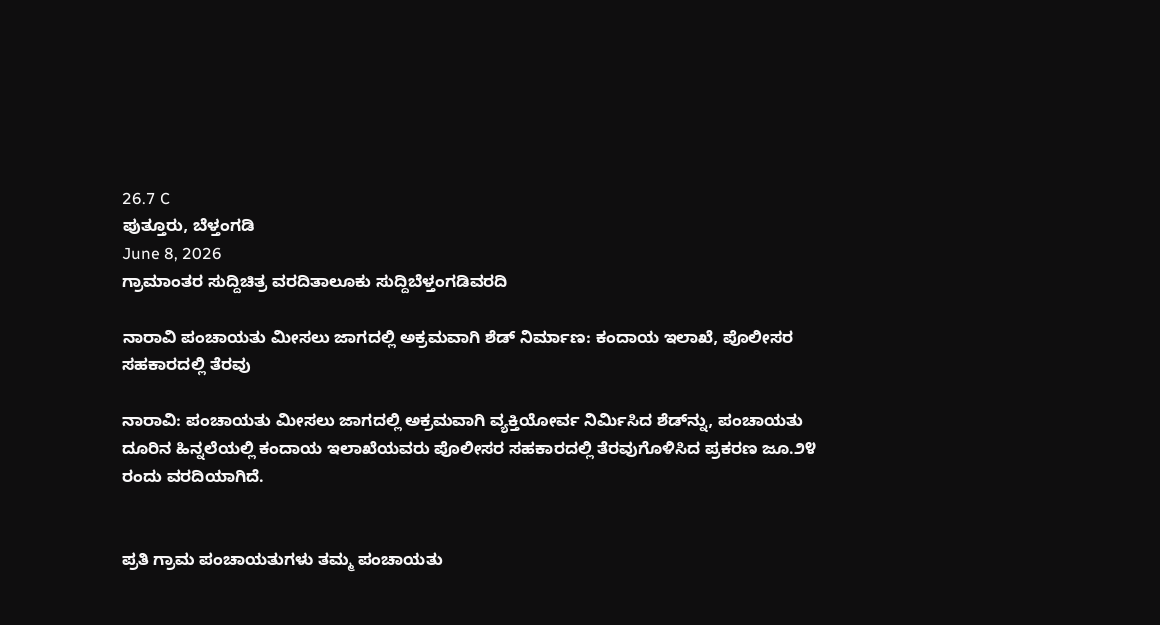26.7 C
ಪುತ್ತೂರು, ಬೆಳ್ತಂಗಡಿ
June 8, 2026
ಗ್ರಾಮಾಂತರ ಸುದ್ದಿಚಿತ್ರ ವರದಿತಾಲೂಕು ಸುದ್ದಿಬೆಳ್ತಂಗಡಿವರದಿ

ನಾರಾವಿ ಪಂಚಾಯತು ಮೀಸಲು ಜಾಗದಲ್ಲಿ ಅಕ್ರಮವಾಗಿ ಶೆಡ್ ನಿರ್ಮಾಣ: ಕಂದಾಯ ಇಲಾಖೆ, ಪೊಲೀಸರ ಸಹಕಾರದಲ್ಲಿ ತೆರವು

ನಾರಾವಿ: ಪಂಚಾಯತು ಮೀಸಲು ಜಾಗದಲ್ಲಿ ಅಕ್ರಮವಾಗಿ ವ್ಯಕ್ತಿಯೋರ್ವ ನಿರ್ಮಿಸಿದ ಶೆಡ್‌ನ್ನು, ಪಂಚಾಯತು ದೂರಿನ ಹಿನ್ನಲೆಯಲ್ಲಿ ಕಂದಾಯ ಇಲಾಖೆಯವರು ಪೊಲೀಸರ ಸಹಕಾರದಲ್ಲಿ ತೆರವುಗೊಳಿಸಿದ ಪ್ರಕರಣ ಜೂ.೨೪ ರಂದು ವರದಿಯಾಗಿದೆ.


ಪ್ರತಿ ಗ್ರಾಮ ಪಂಚಾಯತುಗಳು ತಮ್ಮ ಪಂಚಾಯತು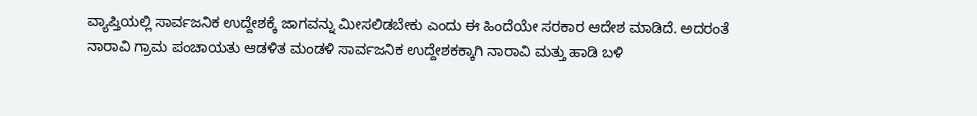ವ್ಯಾಪ್ತಿಯಲ್ಲಿ ಸಾರ್ವಜನಿಕ ಉದ್ದೇಶಕ್ಕೆ ಜಾಗವನ್ನು ಮೀಸಲಿಡಬೇಕು ಎಂದು ಈ ಹಿಂದೆಯೇ ಸರಕಾರ ಆದೇಶ ಮಾಡಿದೆ. ಅದರಂತೆ ನಾರಾವಿ ಗ್ರಾಮ ಪಂಚಾಯತು ಆಡಳಿತ ಮಂಡಳಿ ಸಾರ್ವಜನಿಕ ಉದ್ದೇಶಕಕ್ಕಾಗಿ ನಾರಾವಿ ಮತ್ತು ಹಾಡಿ ಬಳಿ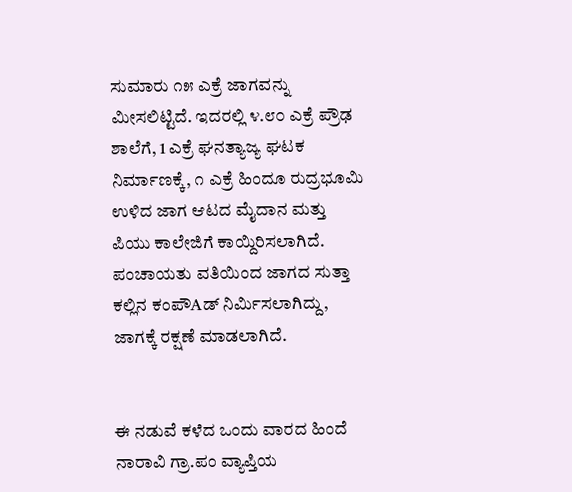ಸುಮಾರು ೧೫ ಎಕ್ರೆ ಜಾಗವನ್ನು ಮೀಸಲಿಟ್ಟಿದೆ. ಇದರಲ್ಲಿ ೪.೮೦ ಎಕ್ರೆ ಪ್ರೌಢ ಶಾಲೆಗೆ, 1 ಎಕ್ರೆ ಘನತ್ಯಾಜ್ಯ ಘಟಕ ನಿರ್ಮಾಣಕ್ಕೆ, ೧ ಎಕ್ರೆ ಹಿಂದೂ ರುದ್ರಭೂಮಿ ಉಳಿದ ಜಾಗ ಆಟದ ಮೈದಾನ ಮತ್ತು ಪಿಯು ಕಾಲೇಜಿಗೆ ಕಾಯ್ದಿರಿಸಲಾಗಿದೆ. ಪಂಚಾಯತು ವತಿಯಿಂದ ಜಾಗದ ಸುತ್ತಾ ಕಲ್ಲಿನ ಕಂಪೌAಡ್ ನಿರ್ಮಿಸಲಾಗಿದ್ದು, ಜಾಗಕ್ಕೆ ರಕ್ಷಣೆ ಮಾಡಲಾಗಿದೆ.


ಈ ನಡುವೆ ಕಳೆದ ಒಂದು ವಾರದ ಹಿಂದೆ ನಾರಾವಿ ಗ್ರಾ.ಪಂ ವ್ಯಾಪ್ತಿಯ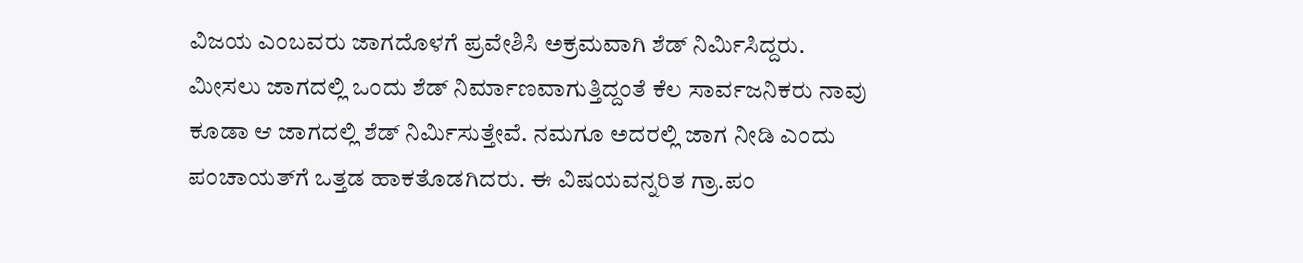ವಿಜಯ ಎಂಬವರು ಜಾಗದೊಳಗೆ ಪ್ರವೇಶಿಸಿ ಅಕ್ರಮವಾಗಿ ಶೆಡ್ ನಿರ್ಮಿಸಿದ್ದರು. ಮೀಸಲು ಜಾಗದಲ್ಲಿ ಒಂದು ಶೆಡ್ ನಿರ್ಮಾಣವಾಗುತ್ತಿದ್ದಂತೆ ಕೆಲ ಸಾರ್ವಜನಿಕರು ನಾವು ಕೂಡಾ ಆ ಜಾಗದಲ್ಲಿ ಶೆಡ್ ನಿರ್ಮಿಸುತ್ತೇವೆ. ನಮಗೂ ಅದರಲ್ಲಿ ಜಾಗ ನೀಡಿ ಎಂದು ಪಂಚಾಯತ್‌ಗೆ ಒತ್ತಡ ಹಾಕತೊಡಗಿದರು. ಈ ವಿಷಯವನ್ನರಿತ ಗ್ರಾ.ಪಂ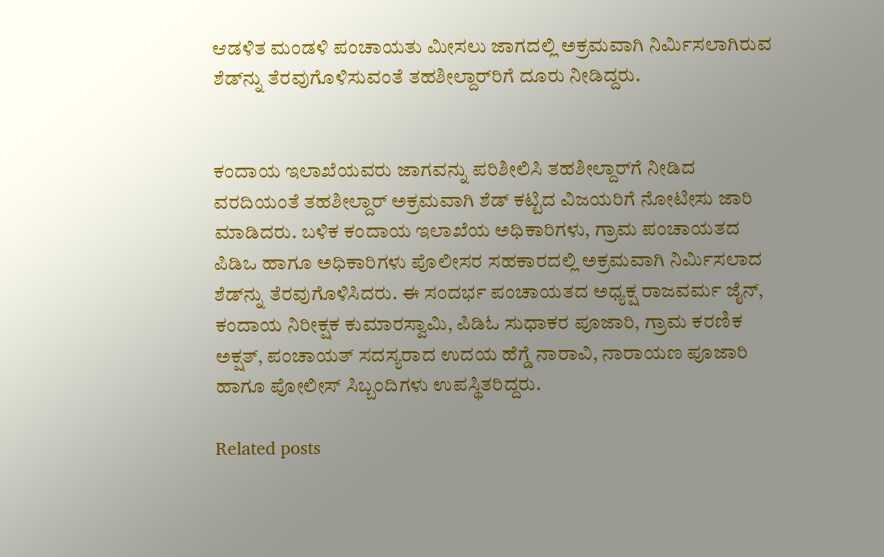ಆಡಳಿತ ಮಂಡಳಿ ಪಂಚಾಯತು ಮೀಸಲು ಜಾಗದಲ್ಲಿ ಅಕ್ರಮವಾಗಿ ನಿರ್ಮಿಸಲಾಗಿರುವ ಶೆಡ್‌ನ್ನು ತೆರವುಗೊಳಿಸುವಂತೆ ತಹಶೀಲ್ದಾರ್‌ರಿಗೆ ದೂರು ನೀಡಿದ್ದರು.


ಕಂದಾಯ ಇಲಾಖೆಯವರು ಜಾಗವನ್ನು ಪರಿಶೀಲಿಸಿ ತಹಶೀಲ್ದಾರ್‌ಗೆ ನೀಡಿದ ವರದಿಯಂತೆ ತಹಶೀಲ್ದಾರ್ ಅಕ್ರಮವಾಗಿ ಶೆಡ್ ಕಟ್ಟಿದ ವಿಜಯರಿಗೆ ನೋಟೀಸು ಜಾರಿ ಮಾಡಿದರು. ಬಳಿಕ ಕಂದಾಯ ಇಲಾಖೆಯ ಅಧಿಕಾರಿಗಳು, ಗ್ರಾಮ ಪಂಚಾಯತದ ಪಿಡಿಒ ಹಾಗೂ ಅಧಿಕಾರಿಗಳು ಪೊಲೀಸರ ಸಹಕಾರದಲ್ಲಿ ಅಕ್ರಮವಾಗಿ ನಿರ್ಮಿಸಲಾದ ಶೆಡ್‌ನ್ನು ತೆರವುಗೊಳಿಸಿದರು. ಈ ಸಂದರ್ಭ ಪಂಚಾಯತದ ಅಧ್ಯಕ್ಷ ರಾಜವರ್ಮ ಜೈನ್, ಕಂದಾಯ ನಿರೀಕ್ಷಕ ಕುಮಾರಸ್ವಾಮಿ, ಪಿಡಿಓ ಸುಧಾಕರ ಪೂಜಾರಿ, ಗ್ರಾಮ ಕರಣಿಕ ಅಕ್ಷತ್, ಪಂಚಾಯತ್ ಸದಸ್ಯರಾದ ಉದಯ ಹೆಗ್ಡೆ ನಾರಾವಿ, ನಾರಾಯಣ ಪೂಜಾರಿ ಹಾಗೂ ಪೋಲೀಸ್ ಸಿಬ್ಬಂದಿಗಳು ಉಪಸ್ಥಿತರಿದ್ದರು.

Related posts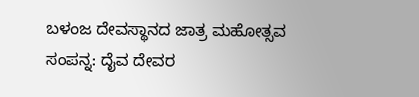ಬಳಂಜ ದೇವಸ್ಥಾನದ ಜಾತ್ರ ಮಹೋತ್ಸವ ಸಂಪನ್ನ: ದೈವ ದೇವರ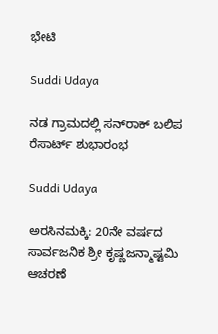ಭೇಟಿ

Suddi Udaya

ನಡ ಗ್ರಾಮದಲ್ಲಿ ಸನ್‌ರಾಕ್ ಬಲಿಪ ರೆಸಾರ್ಟ್ ಶುಭಾರಂಭ

Suddi Udaya

ಅರಸಿನಮಕ್ಕಿ: 20ನೇ ವರ್ಷದ ಸಾರ್ವಜನಿಕ ಶ್ರೀ ಕೃಷ್ಣಜನ್ಮಾಷ್ಟಮಿ ಆಚರಣೆ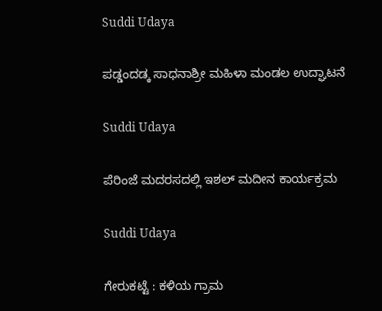Suddi Udaya

ಪಡ್ಡಂದಡ್ಕ ಸಾಧನಾಶ್ರೀ ಮಹಿಳಾ ಮಂಡಲ ಉದ್ಘಾಟನೆ

Suddi Udaya

ಪೆರಿಂಜೆ ಮದರಸದಲ್ಲಿ ಇಶಲ್ ಮದೀನ ಕಾರ್ಯಕ್ರಮ

Suddi Udaya

ಗೇರುಕಟ್ಟೆ : ಕಳಿಯ ಗ್ರಾಮ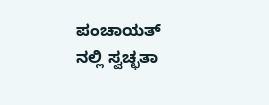ಪಂಚಾಯತ್ ನಲ್ಲಿ ಸ್ವಚ್ಛತಾ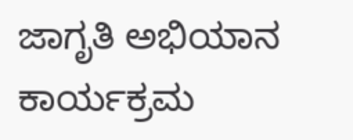ಜಾಗೃತಿ ಅಭಿಯಾನ ಕಾರ್ಯಕ್ರಮ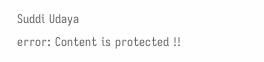Suddi Udaya
error: Content is protected !!